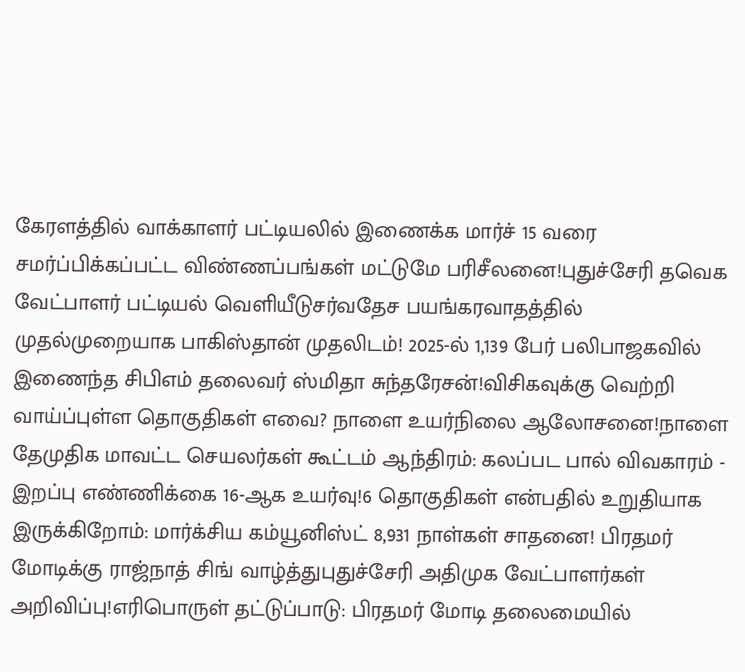கேரளத்தில் வாக்காளர் பட்டியலில் இணைக்க மார்ச் 15 வரை சமர்ப்பிக்கப்பட்ட விண்ணப்பங்கள் மட்டுமே பரிசீலனை!புதுச்சேரி தவெக வேட்பாளர் பட்டியல் வெளியீடுசர்வதேச பயங்கரவாதத்தில் முதல்முறையாக பாகிஸ்தான் முதலிடம்! 2025-ல் 1,139 பேர் பலிபாஜகவில் இணைந்த சிபிஎம் தலைவர் ஸ்மிதா சுந்தரேசன்!விசிகவுக்கு வெற்றி வாய்ப்புள்ள தொகுதிகள் எவை? நாளை உயர்நிலை ஆலோசனை!நாளை தேமுதிக மாவட்ட செயலர்கள் கூட்டம் ஆந்திரம்: கலப்பட பால் விவகாரம் - இறப்பு எண்ணிக்கை 16-ஆக உயர்வு!6 தொகுதிகள் என்பதில் உறுதியாக இருக்கிறோம்: மார்க்சிய கம்யூனிஸ்ட் 8,931 நாள்கள் சாதனை! பிரதமர் மோடிக்கு ராஜ்நாத் சிங் வாழ்த்துபுதுச்சேரி அதிமுக வேட்பாளர்கள் அறிவிப்பு!எரிபொருள் தட்டுப்பாடு: பிரதமர் மோடி தலைமையில்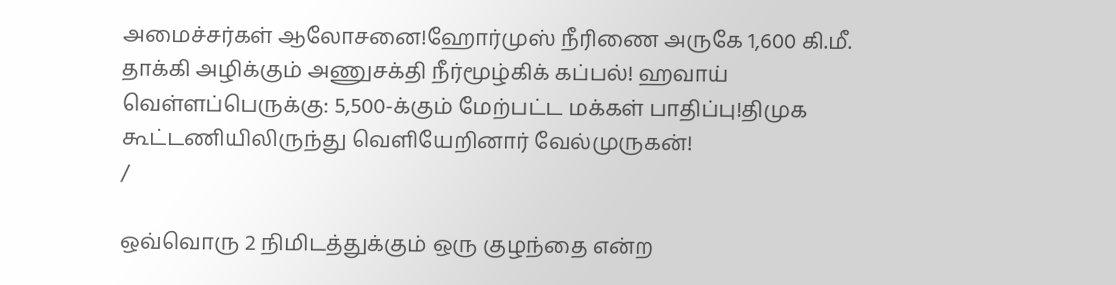அமைச்சர்கள் ஆலோசனை!ஹோர்முஸ் நீரிணை அருகே 1,600 கி.மீ. தாக்கி அழிக்கும் அணுசக்தி நீர்மூழ்கிக் கப்பல்! ஹவாய் வெள்ளப்பெருக்கு: 5,500-க்கும் மேற்பட்ட மக்கள் பாதிப்பு!திமுக கூட்டணியிலிருந்து வெளியேறினார் வேல்முருகன்!
/

ஒவ்வொரு 2 நிமிடத்துக்கும் ஒரு குழந்தை என்ற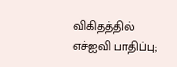விகிதத்தில் எச்ஐவி பாதிப்பு;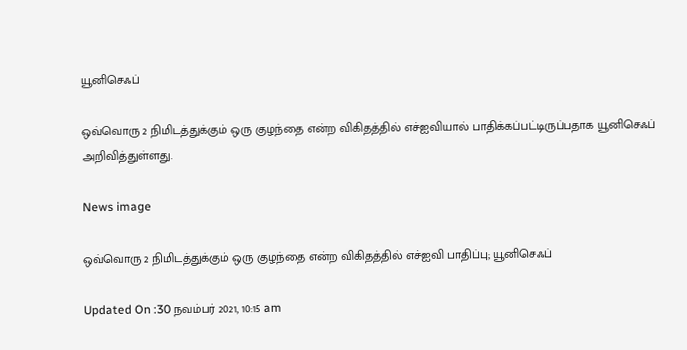யூனிசெஃப்

ஒவ்வொரு 2 நிமிடத்துக்கும் ஒரு குழந்தை என்ற விகிதத்தில் எச்ஐவியால் பாதிக்கப்பட்டிருப்பதாக யூனிசெஃப் அறிவித்துள்ளது.

News image

ஒவ்வொரு 2 நிமிடத்துக்கும் ஒரு குழந்தை என்ற விகிதத்தில் எச்ஐவி பாதிப்பு; யூனிசெஃப்

Updated On :30 நவம்பர் 2021, 10:15 am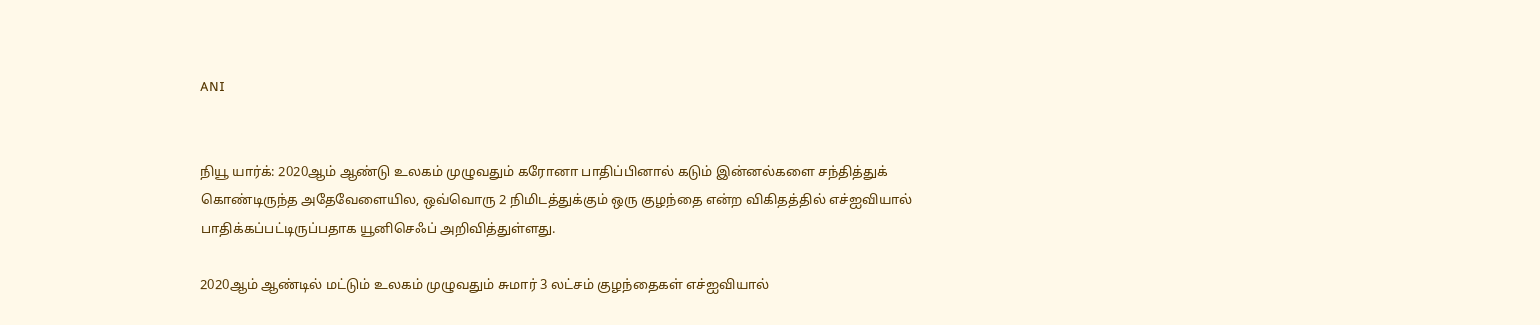ANI


நியூ யார்க்: 2020ஆம் ஆண்டு உலகம் முழுவதும் கரோனா பாதிப்பினால் கடும் இன்னல்களை சந்தித்துக் கொண்டிருந்த அதேவேளையில, ஒவ்வொரு 2 நிமிடத்துக்கும் ஒரு குழந்தை என்ற விகிதத்தில் எச்ஐவியால் பாதிக்கப்பட்டிருப்பதாக யூனிசெஃப் அறிவித்துள்ளது.

2020ஆம் ஆண்டில் மட்டும் உலகம் முழுவதும் சுமார் 3 லட்சம் குழந்தைகள் எச்ஐவியால்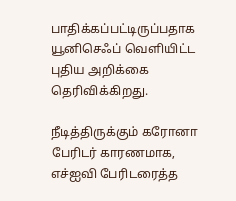பாதிக்கப்பட்டிருப்பதாக யூனிசெஃப் வெளியிட்ட புதிய அறிக்கை தெரிவிக்கிறது.

நீடித்திருக்கும் கரோனா பேரிடர் காரணமாக, எச்ஐவி பேரிடரைத்த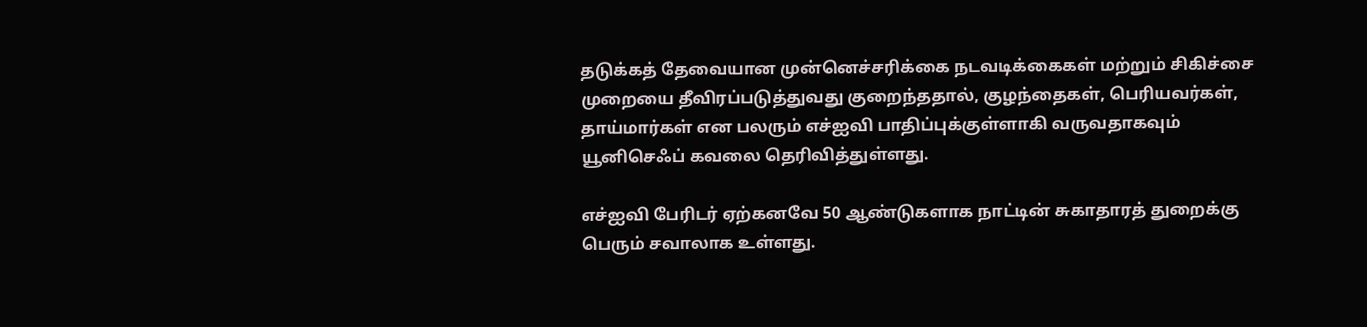தடுக்கத் தேவையான முன்னெச்சரிக்கை நடவடிக்கைகள் மற்றும் சிகிச்சை முறையை தீவிரப்படுத்துவது குறைந்ததால், குழந்தைகள், பெரியவர்கள், தாய்மார்கள் என பலரும் எச்ஐவி பாதிப்புக்குள்ளாகி வருவதாகவும் யூனிசெஃப் கவலை தெரிவித்துள்ளது.

எச்ஐவி பேரிடர் ஏற்கனவே 50 ஆண்டுகளாக நாட்டின் சுகாதாரத் துறைக்கு பெரும் சவாலாக உள்ளது.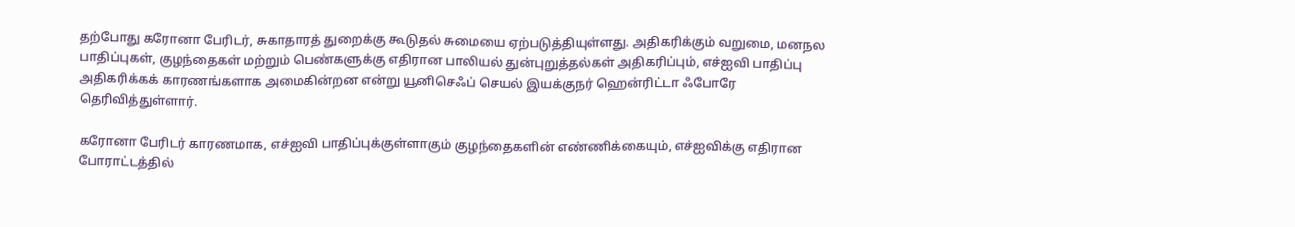தற்போது கரோனா பேரிடர், சுகாதாரத் துறைக்கு கூடுதல் சுமையை ஏற்படுத்தியுள்ளது. அதிகரிக்கும் வறுமை, மனநல பாதிப்புகள், குழந்தைகள் மற்றும் பெண்களுக்கு எதிரான பாலியல் துன்புறுத்தல்கள் அதிகரிப்பும், எச்ஐவி பாதிப்பு அதிகரிக்கக் காரணங்களாக அமைகின்றன என்று யூனிசெஃப் செயல் இயக்குநர் ஹென்ரிட்டா ஃபோரே தெரிவித்துள்ளார்.

கரோனா பேரிடர் காரணமாக, எச்ஐவி பாதிப்புக்குள்ளாகும் குழந்தைகளின் எண்ணிக்கையும், எச்ஐவிக்கு எதிரான போராட்டத்தில்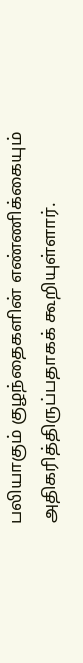பலியாகும் குழந்தைகளின் எண்ணிக்கையும் அதிகரித்திருப்பதாகக் கூறியுள்ளார்.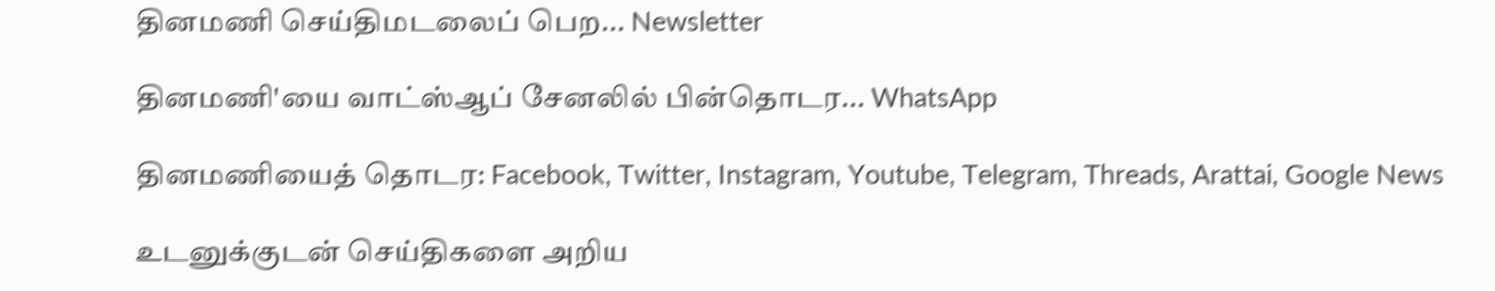தினமணி செய்திமடலைப் பெற... Newsletter

தினமணி'யை வாட்ஸ்ஆப் சேனலில் பின்தொடர... WhatsApp

தினமணியைத் தொடர: Facebook, Twitter, Instagram, Youtube, Telegram, Threads, Arattai, Google News

உடனுக்குடன் செய்திகளை அறிய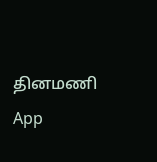தினமணி App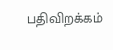பதிவிறக்கம்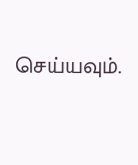செய்யவும்.